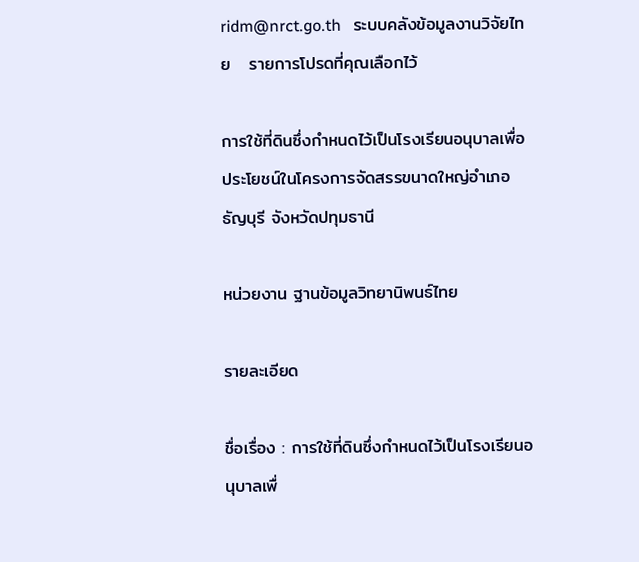ridm@nrct.go.th   ระบบคลังข้อมูลงานวิจัยไทย   รายการโปรดที่คุณเลือกไว้

การใช้ที่ดินซึ่งกำหนดไว้เป็นโรงเรียนอนุบาลเพื่อประโยชน์ในโครงการจัดสรรขนาดใหญ่อำเภอธัญบุรี จังหวัดปทุมธานี

หน่วยงาน ฐานข้อมูลวิทยานิพนธ์ไทย

รายละเอียด

ชื่อเรื่อง : การใช้ที่ดินซึ่งกำหนดไว้เป็นโรงเรียนอนุบาลเพื่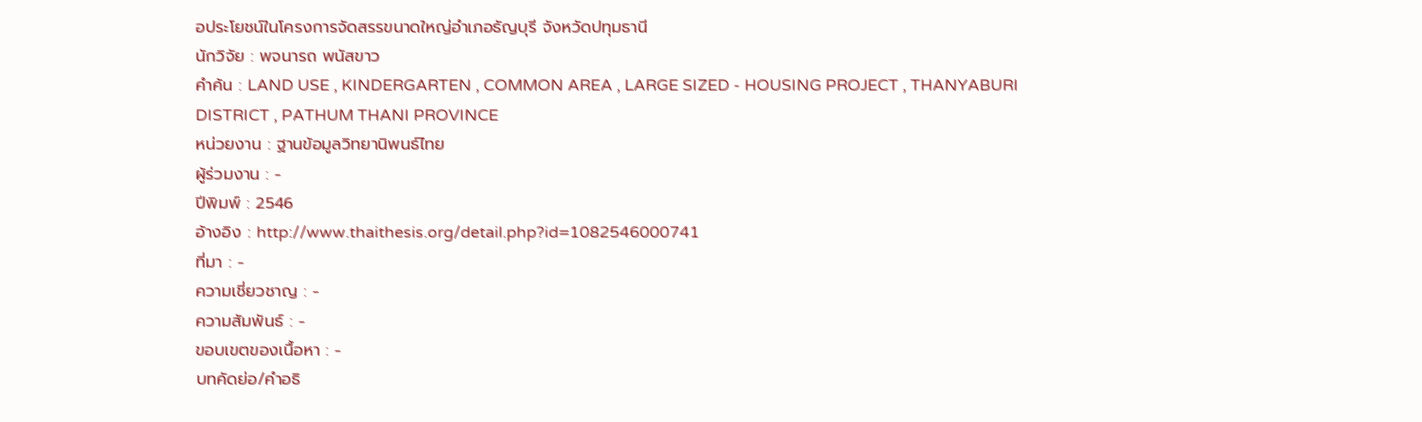อประโยชน์ในโครงการจัดสรรขนาดใหญ่อำเภอธัญบุรี จังหวัดปทุมธานี
นักวิจัย : พจนารถ พนัสขาว
คำค้น : LAND USE , KINDERGARTEN , COMMON AREA , LARGE SIZED - HOUSING PROJECT , THANYABURI DISTRICT , PATHUM THANI PROVINCE
หน่วยงาน : ฐานข้อมูลวิทยานิพนธ์ไทย
ผู้ร่วมงาน : -
ปีพิมพ์ : 2546
อ้างอิง : http://www.thaithesis.org/detail.php?id=1082546000741
ที่มา : -
ความเชี่ยวชาญ : -
ความสัมพันธ์ : -
ขอบเขตของเนื้อหา : -
บทคัดย่อ/คำอธิ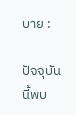บาย :

ปัจจุบันนี้พบ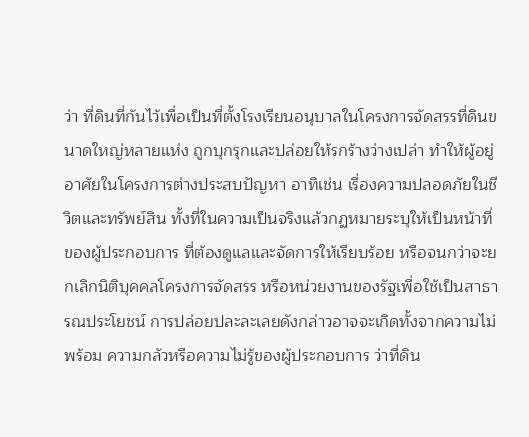ว่า ที่ดินที่กันไว้เพื่อเป็นที่ตั้งโรงเรียนอนุบาลในโครงการจัดสรรที่ดินขนาดใหญ่หลายแห่ง ถูกบุกรุกและปล่อยให้รกร้างว่างเปล่า ทำให้ผู้อยู่อาศัยในโครงการต่างประสบปัญหา อาทิเช่น เรื่องความปลอดภัยในชีวิตและทรัพย์สิน ทั้งที่ในความเป็นจริงแล้วกฏหมายระบุให้เป็นหน้าที่ของผู้ประกอบการ ที่ต้องดูแลและจัดการให้เรียบร้อย หรือจนกว่าจะยกเลิกนิติบุคคลโครงการจัดสรร หรือหน่วยงานของรัฐเพื่อใช้เป็นสาธารณประโยชน์ การปล่อยปละละเลยดังกล่าวอาจจะเกิดทั้งจากความไม่พร้อม ความกลัวหรือความไม่รู้ของผู้ประกอบการ ว่าที่ดิน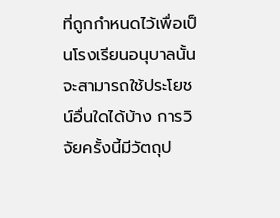ที่ถูกกำหนดไว้เพื่อเป็นโรงเรียนอนุบาลนั้นจะสามารถใช้ประโยชน์อื่นใดได้บ้าง การวิจัยครั้งนี้มีวัตถุป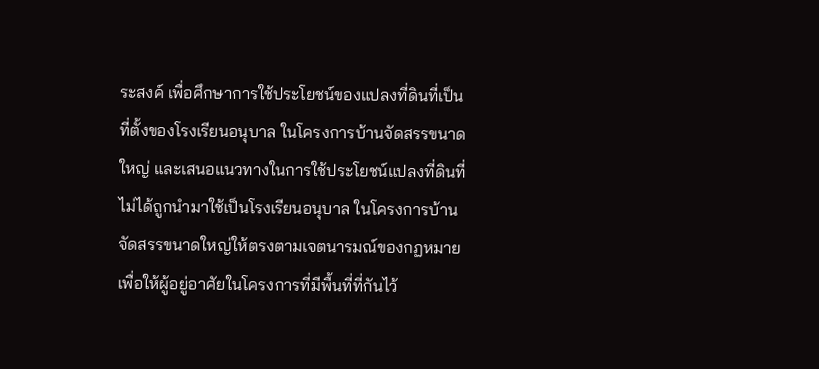ระสงค์ เพื่อศึกษาการใช้ประโยชน์ของแปลงที่ดินที่เป็นที่ตั้งของโรงเรียนอนุบาล ในโครงการบ้านจัดสรรขนาดใหญ่ และเสนอแนวทางในการใช้ประโยชน์แปลงที่ดินที่ไม่ได้ถูกนำมาใช้เป็นโรงเรียนอนุบาล ในโครงการบ้านจัดสรรขนาดใหญ่ให้ตรงตามเจตนารมณ์ของกฏหมาย เพื่อให้ผู้อยู่อาศัยในโครงการที่มีพื้นที่ที่กันไว้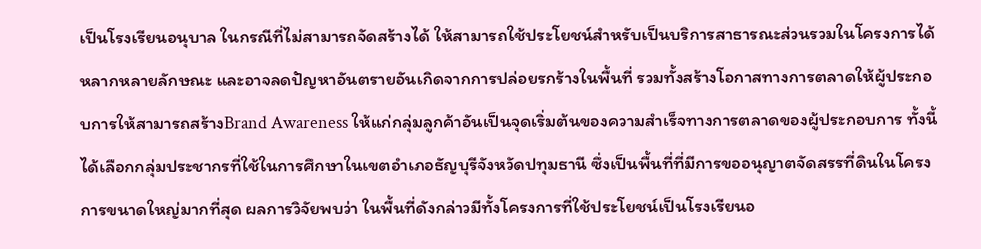เป็นโรงเรียนอนุบาล ในกรณีที่ไม่สามารถจัดสร้างได้ ให้สามารถใช้ประโยชน์สำหรับเป็นบริการสาธารณะส่วนรวมในโครงการได้หลากหลายลักษณะ และอาจลดปัญหาอันตรายอันเกิดจากการปล่อยรกร้างในพื้นที่ รวมทั้งสร้างโอกาสทางการตลาดให้ผู้ประกอบการให้สามารถสร้างBrand Awareness ให้แก่กลุ่มลูกค้าอันเป็นจุดเริ่มต้นของความสำเร็จทางการตลาดของผู้ประกอบการ ทั้งนี้ได้เลือกกลุ่มประชากรที่ใช้ในการศึกษาในเขตอำเภอธัญบุรีจังหวัดปทุมธานี ซึ่งเป็นพื้นที่ที่มีการขออนุญาตจัดสรรที่ดินในโครงการขนาดใหญ่มากที่สุด ผลการวิจัยพบว่า ในพื้นที่ดังกล่าวมีทั้งโครงการที่ใช้ประโยชน์เป็นโรงเรียนอ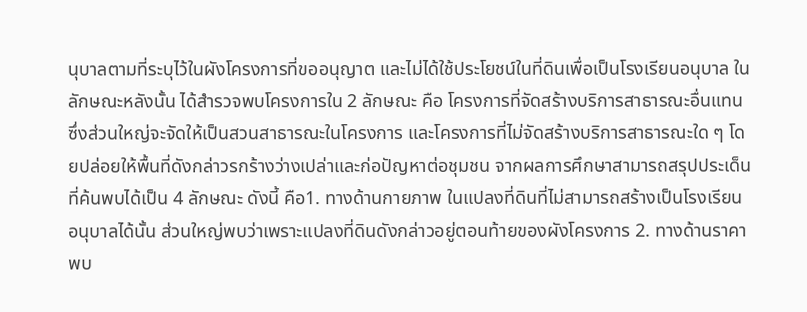นุบาลตามที่ระบุไว้ในผังโครงการที่ขออนุญาต และไม่ได้ใช้ประโยชน์ในที่ดินเพื่อเป็นโรงเรียนอนุบาล ในลักษณะหลังนั้น ได้สำรวจพบโครงการใน 2 ลักษณะ คือ โครงการที่จัดสร้างบริการสาธารณะอื่นแทน ซึ่งส่วนใหญ่จะจัดให้เป็นสวนสาธารณะในโครงการ และโครงการที่ไม่จัดสร้างบริการสาธารณะใด ๆ โดยปล่อยให้พื้นที่ดังกล่าวรกร้างว่างเปล่าและก่อปัญหาต่อชุมชน จากผลการศึกษาสามารถสรุปประเด็นที่ค้นพบได้เป็น 4 ลักษณะ ดังนี้ คือ1. ทางด้านกายภาพ ในแปลงที่ดินที่ไม่สามารถสร้างเป็นโรงเรียนอนุบาลได้นั้น ส่วนใหญ่พบว่าเพราะแปลงที่ดินดังกล่าวอยู่ตอนท้ายของผังโครงการ 2. ทางด้านราคา พบ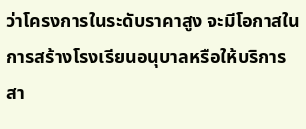ว่าโครงการในระดับราคาสูง จะมีโอกาสในการสร้างโรงเรียนอนุบาลหรือให้บริการสา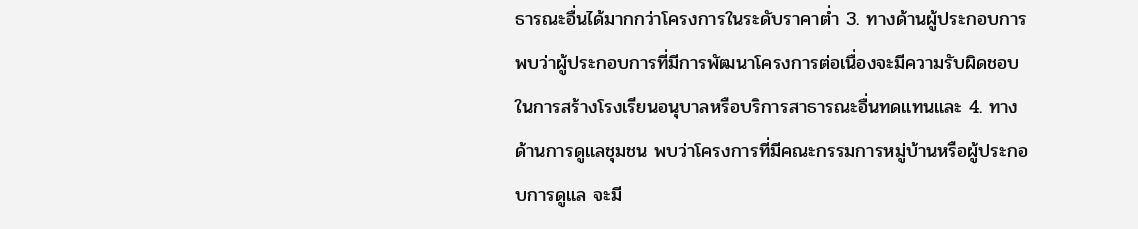ธารณะอื่นได้มากกว่าโครงการในระดับราคาต่ำ 3. ทางด้านผู้ประกอบการ พบว่าผู้ประกอบการที่มีการพัฒนาโครงการต่อเนื่องจะมีความรับผิดชอบในการสร้างโรงเรียนอนุบาลหรือบริการสาธารณะอื่นทดแทนและ 4. ทางด้านการดูแลชุมชน พบว่าโครงการที่มีคณะกรรมการหมู่บ้านหรือผู้ประกอบการดูแล จะมี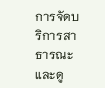การจัดบริการสาธารณะ และดู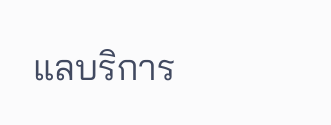แลบริการ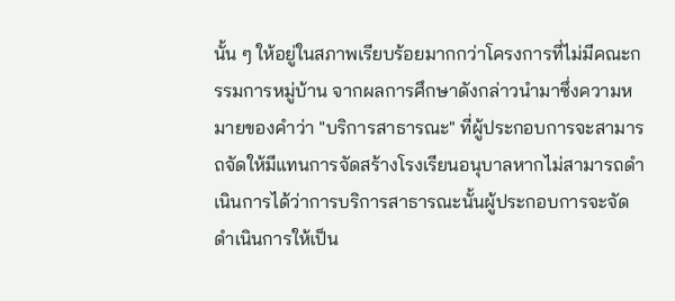นั้น ๆ ให้อยู่ในสภาพเรียบร้อยมากกว่าโครงการที่ไม่มีคณะกรรมการหมู่บ้าน จากผลการศึกษาดังกล่าวนำมาซึ่งความหมายของคำว่า "บริการสาธารณะ" ที่ผู้ประกอบการจะสามารถจัดให้มีแทนการจัดสร้างโรงเรียนอนุบาลหากไม่สามารถดำเนินการได้ว่าการบริการสาธารณะนั้นผู้ประกอบการจะจัดดำเนินการให้เป็น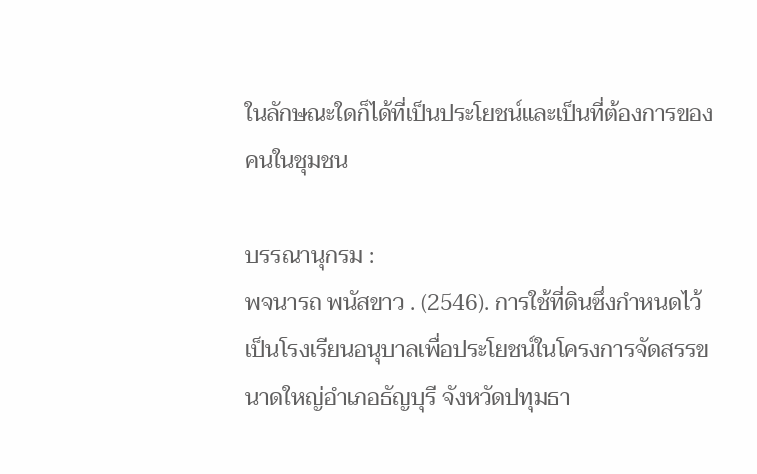ในลักษณะใดก็ได้ที่เป็นประโยชน์และเป็นที่ต้องการของคนในชุมชน

บรรณานุกรม :
พจนารถ พนัสขาว . (2546). การใช้ที่ดินซึ่งกำหนดไว้เป็นโรงเรียนอนุบาลเพื่อประโยชน์ในโครงการจัดสรรขนาดใหญ่อำเภอธัญบุรี จังหวัดปทุมธา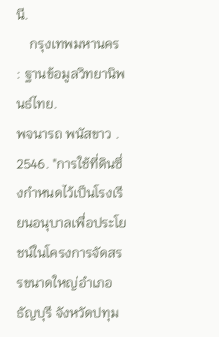นี.
    กรุงเทพมหานคร : ฐานข้อมูลวิทยานิพนธ์ไทย.
พจนารถ พนัสขาว . 2546. "การใช้ที่ดินซึ่งกำหนดไว้เป็นโรงเรียนอนุบาลเพื่อประโยชน์ในโครงการจัดสรรขนาดใหญ่อำเภอธัญบุรี จังหวัดปทุม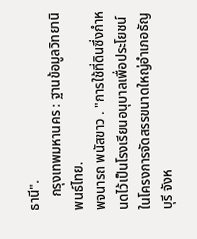ธานี".
    กรุงเทพมหานคร : ฐานข้อมูลวิทยานิพนธ์ไทย.
พจนารถ พนัสขาว . "การใช้ที่ดินซึ่งกำหนดไว้เป็นโรงเรียนอนุบาลเพื่อประโยชน์ในโครงการจัดสรรขนาดใหญ่อำเภอธัญบุรี จังห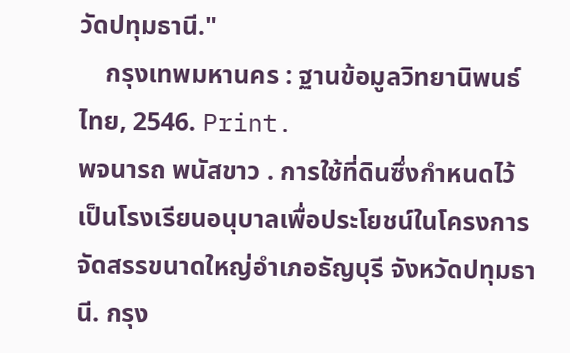วัดปทุมธานี."
    กรุงเทพมหานคร : ฐานข้อมูลวิทยานิพนธ์ไทย, 2546. Print.
พจนารถ พนัสขาว . การใช้ที่ดินซึ่งกำหนดไว้เป็นโรงเรียนอนุบาลเพื่อประโยชน์ในโครงการจัดสรรขนาดใหญ่อำเภอธัญบุรี จังหวัดปทุมธานี. กรุง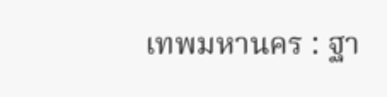เทพมหานคร : ฐา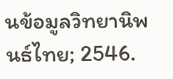นข้อมูลวิทยานิพนธ์ไทย; 2546.